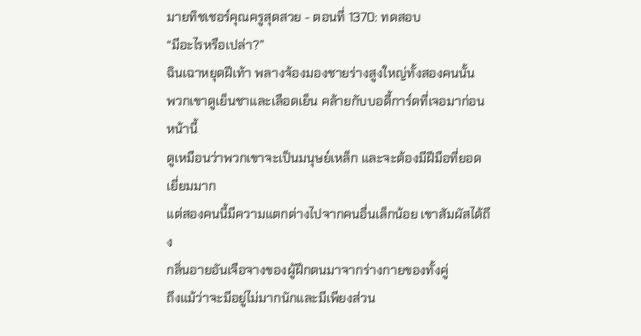มายทิชเชอร์คุณครูสุดสวย - ตอนที่ 1370: ทดสอบ
“มีอะไรหรือเปล่า?”
ฉินเฉาหยุดฝีเท้า พลางจ้องมองชายร่างสูงใหญ่ทั้งสองคนนั้น
พวกเขาดูเย็นชาและเลือดเย็น คล้ายกับบอดี้การ์ดที่เจอมาก่อน
หน้านี้
ดูเหมือนว่าพวกเขาจะเป็นมนุษย์เหล็ก และจะต้องมีฝีมือที่ยอด
เยี่ยมมาก
แต่สองคนนี้มีความแตกต่างไปจากคนอื่นเล็กน้อย เขาสัมผัสได้ถึง
กลิ่นอายอันเจือจางของผู้ฝึกตนมาจากร่างกายของทั้งคู่
ถึงแม้ว่าจะมีอยู่ไม่มากนักและมีเพียงส่วน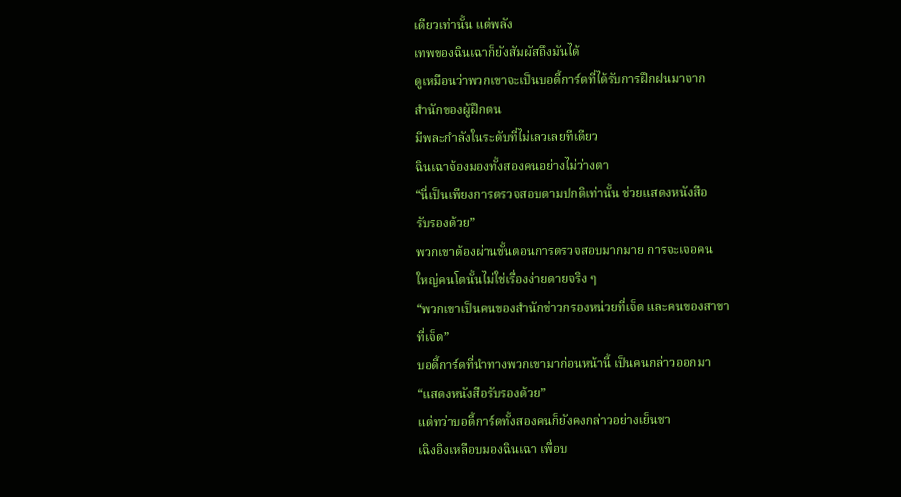เดียวเท่านั้น แต่พลัง
เทพของฉินเฉาก็ยังสัมผัสถึงมันได้
ดูเหมือนว่าพวกเขาจะเป็นบอดี้การ์ดที่ได้รับการฝึกฝนมาจาก
สำนักของผู้ฝึกตน
มีพละกำลังในระดับที่ไม่เลวเลยทีเดียว
ฉินเฉาจ้องมองทั้งสองคนอย่างไม่ว่างตา
“นี่เป็นเพียงการตรวจสอบตามปกติเท่านั้น ช่วยแสดงหนังสือ
รับรองด้วย”
พวกเขาต้องผ่านขั้นตอนการตรวจสอบมากมาย การจะเจอคน
ใหญ่คนโตนั้นไม่ใช่เรื่องง่ายดายจริง ๆ
“พวกเขาเป็นคนของสำนักข่าวกรองหน่วยที่เจ็ด และคนของสาขา
ที่เจ็ด”
บอดี้การ์ดที่นำทางพวกเขามาก่อนหน้านี้ เป็นคนกล่าวออกมา
“แสดงหนังสือรับรองด้วย”
แต่ทว่าบอดี้การ์ดทั้งสองคนก็ยังคงกล่าวอย่างเย็นชา
เฉิงอิงเหลือบมองฉินเฉา เพื่อบ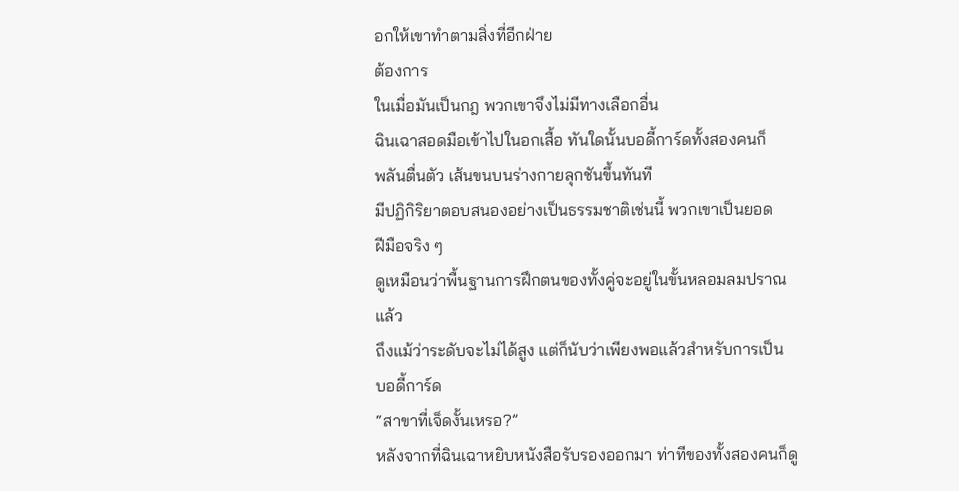อกให้เขาทำตามสิ่งที่อีกฝ่าย
ต้องการ
ในเมื่อมันเป็นกฎ พวกเขาจึงไม่มีทางเลือกอื่น
ฉินเฉาสอดมือเข้าไปในอกเสื้อ ทันใดนั้นบอดี้การ์ดทั้งสองคนก็
พลันตื่นตัว เส้นขนบนร่างกายลุกชันขึ้นทันที
มีปฏิกิริยาตอบสนองอย่างเป็นธรรมชาติเช่นนี้ พวกเขาเป็นยอด
ฝีมือจริง ๆ
ดูเหมือนว่าพื้นฐานการฝึกตนของทั้งคู่จะอยู่ในขั้นหลอมลมปราณ
แล้ว
ถึงแม้ว่าระดับจะไม่ได้สูง แต่ก็นับว่าเพียงพอแล้วสำหรับการเป็น
บอดี้การ์ด
“สาขาที่เจ็ดงั้นเหรอ?”
หลังจากที่ฉินเฉาหยิบหนังสือรับรองออกมา ท่าทีของทั้งสองคนก็ดู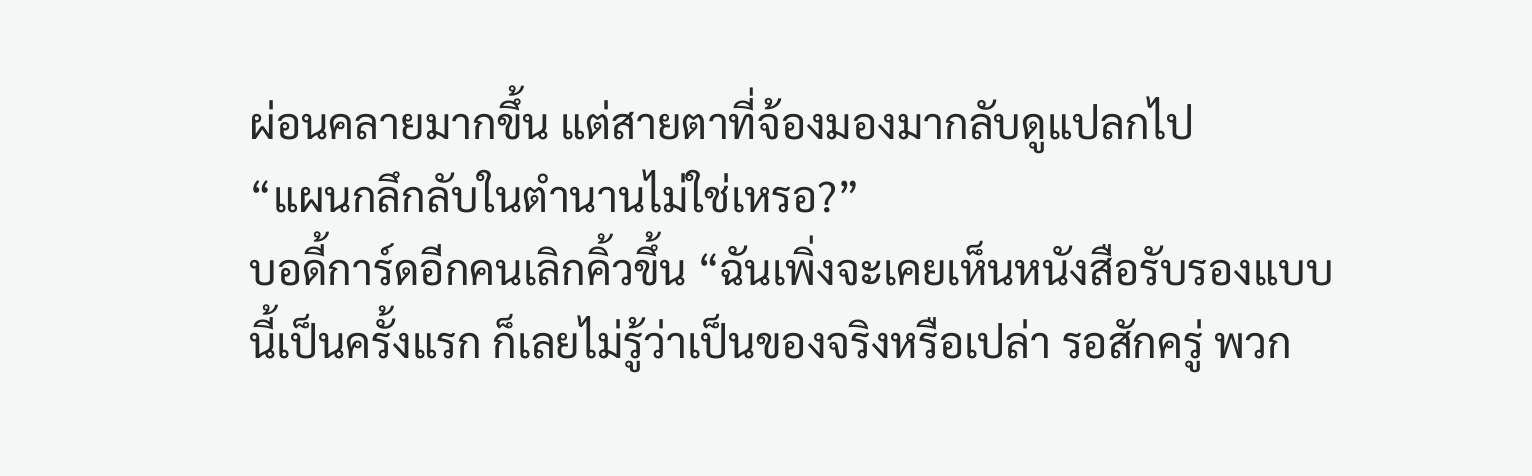ผ่อนคลายมากขึ้น แต่สายตาที่จ้องมองมากลับดูแปลกไป
“แผนกลึกลับในตำนานไม่ใช่เหรอ?”
บอดี้การ์ดอีกคนเลิกคิ้วขึ้น “ฉันเพิ่งจะเคยเห็นหนังสือรับรองแบบ
นี้เป็นครั้งแรก ก็เลยไม่รู้ว่าเป็นของจริงหรือเปล่า รอสักครู่ พวก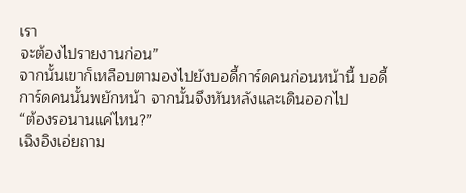เรา
จะต้องไปรายงานก่อน”
จากนั้นเขาก็เหลือบตามองไปยังบอดี้การ์ดคนก่อนหน้านี้ บอดี้
การ์ดคนนั้นพยักหน้า จากนั้นจึงหันหลังและเดินออกไป
“ต้องรอนานแค่ไหน?”
เฉิงอิงเอ่ยถาม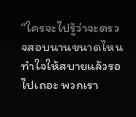“ใครจะไปรู้ว่าจะตรวจสอบนานขนาดไหน ทำใจให้สบายแล้วรอ
ไปเถอะ พวกเรา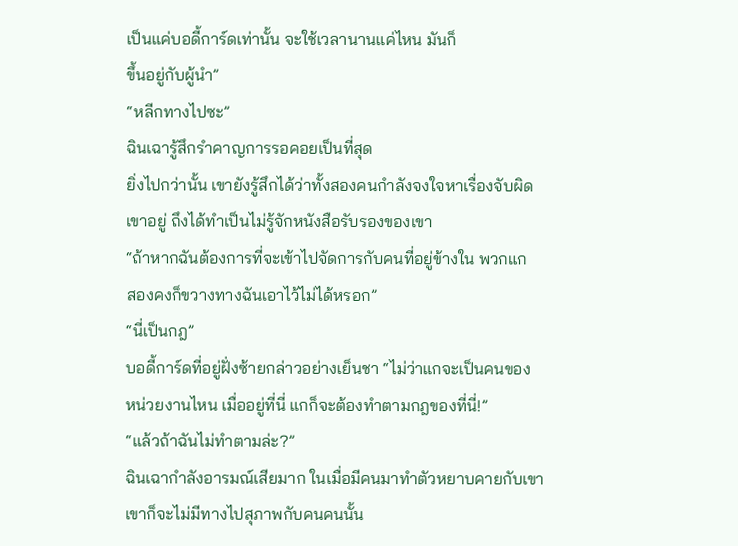เป็นแค่บอดี้การ์ดเท่านั้น จะใช้เวลานานแค่ไหน มันก็
ขึ้นอยู่กับผู้นำ”
“หลีกทางไปซะ”
ฉินเฉารู้สึกรำคาญการรอคอยเป็นที่สุด
ยิ่งไปกว่านั้น เขายังรู้สึกได้ว่าทั้งสองคนกำลังจงใจหาเรื่องจับผิด
เขาอยู่ ถึงได้ทำเป็นไม่รู้จักหนังสือรับรองของเขา
“ถ้าหากฉันต้องการที่จะเข้าไปจัดการกับคนที่อยู่ข้างใน พวกแก
สองคงก็ขวางทางฉันเอาไว้ไม่ได้หรอก”
“นี่เป็นกฎ”
บอดี้การ์ดที่อยู่ฝั่งซ้ายกล่าวอย่างเย็นชา “ไม่ว่าแกจะเป็นคนของ
หน่วยงานไหน เมื่ออยู่ที่นี่ แกก็จะต้องทำตามกฎของที่นี่!”
“แล้วถ้าฉันไม่ทำตามล่ะ?”
ฉินเฉากำลังอารมณ์เสียมาก ในเมื่อมีคนมาทำตัวหยาบคายกับเขา
เขาก็จะไม่มีทางไปสุภาพกับคนคนนั้น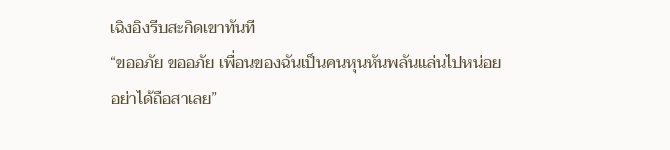เฉิงอิงรีบสะกิดเขาทันที
“ขออภัย ขออภัย เพื่อนของฉันเป็นคนหุนหันพลันแล่นไปหน่อย
อย่าได้ถือสาเลย”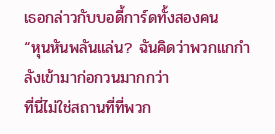เธอกล่าวกับบอดี้การ์ดทั้งสองคน
“หุนหันพลันแล่น? ฉันคิดว่าพวกแกกำลังเข้ามาก่อกวนมากกว่า
ที่นี่ไม่ใช่สถานที่ที่พวก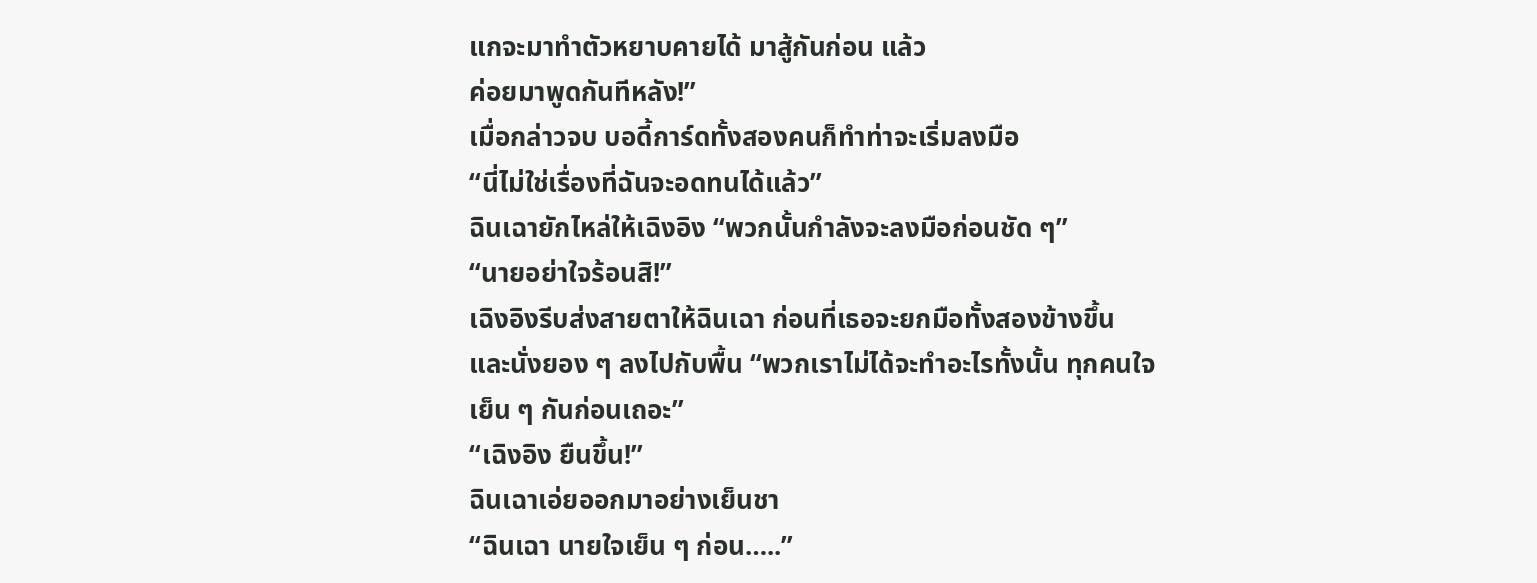แกจะมาทำตัวหยาบคายได้ มาสู้กันก่อน แล้ว
ค่อยมาพูดกันทีหลัง!”
เมื่อกล่าวจบ บอดี้การ์ดทั้งสองคนก็ทำท่าจะเริ่มลงมือ
“นี่ไม่ใช่เรื่องที่ฉันจะอดทนได้แล้ว”
ฉินเฉายักไหล่ให้เฉิงอิง “พวกนั้นกำลังจะลงมือก่อนชัด ๆ”
“นายอย่าใจร้อนสิ!”
เฉิงอิงรีบส่งสายตาให้ฉินเฉา ก่อนที่เธอจะยกมือทั้งสองข้างขึ้น
และนั่งยอง ๆ ลงไปกับพื้น “พวกเราไม่ได้จะทำอะไรทั้งนั้น ทุกคนใจ
เย็น ๆ กันก่อนเถอะ”
“เฉิงอิง ยืนขึ้น!”
ฉินเฉาเอ่ยออกมาอย่างเย็นชา
“ฉินเฉา นายใจเย็น ๆ ก่อน…..”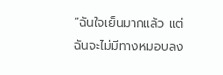“ฉันใจเย็นมากแล้ว แต่ฉันจะไม่มีทางหมอบลง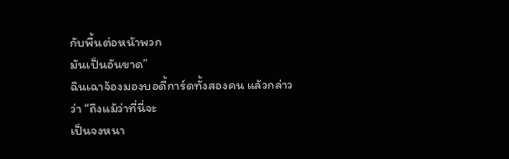กับพื้นต่อหน้าพวก
มันเป็นอันขาด”
ฉินเฉาจ้องมองบอดี้การ์ดทั้งสองคน แล้วกล่าวว่า “ถึงแม้ว่าที่นี่จะ
เป็นจงหนา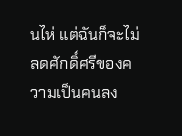นไห่ แต่ฉันก็จะไม่ลดศักดิ์ศรีของความเป็นคนลง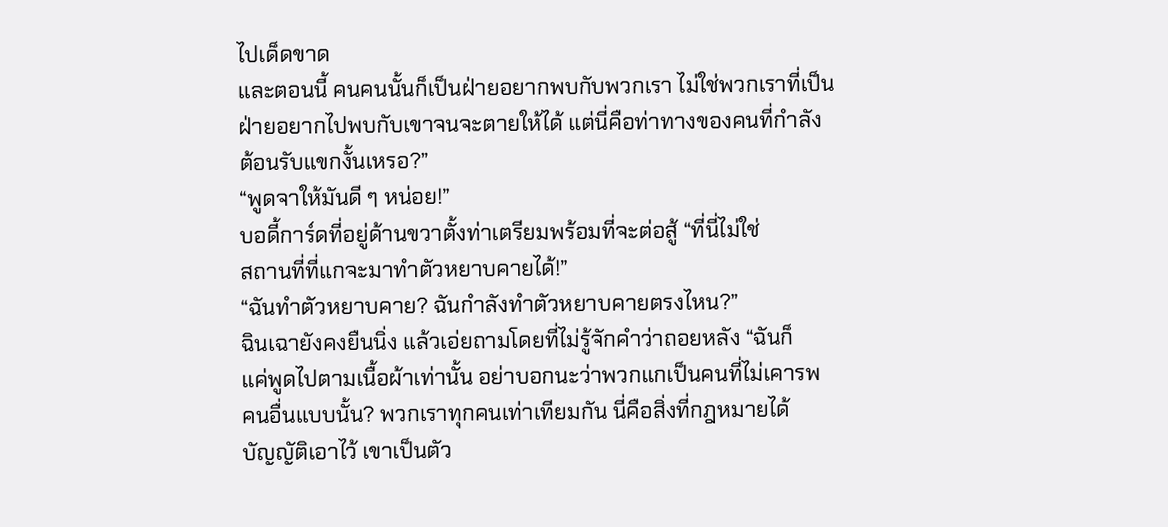ไปเด็ดขาด
และตอนนี้ คนคนนั้นก็เป็นฝ่ายอยากพบกับพวกเรา ไม่ใช่พวกเราที่เป็น
ฝ่ายอยากไปพบกับเขาจนจะตายให้ได้ แต่นี่คือท่าทางของคนที่กำลัง
ต้อนรับแขกงั้นเหรอ?”
“พูดจาให้มันดี ๆ หน่อย!”
บอดี้การ์ดที่อยู่ด้านขวาตั้งท่าเตรียมพร้อมที่จะต่อสู้ “ที่นี่ไม่ใช่
สถานที่ที่แกจะมาทำตัวหยาบคายได้!”
“ฉันทำตัวหยาบคาย? ฉันกำลังทำตัวหยาบคายตรงไหน?”
ฉินเฉายังคงยืนนิ่ง แล้วเอ่ยถามโดยที่ไม่รู้จักคำว่าถอยหลัง “ฉันก็
แค่พูดไปตามเนื้อผ้าเท่านั้น อย่าบอกนะว่าพวกแกเป็นคนที่ไม่เคารพ
คนอื่นแบบนั้น? พวกเราทุกคนเท่าเทียมกัน นี่คือสิ่งที่กฎหมายได้
บัญญัติเอาไว้ เขาเป็นตัว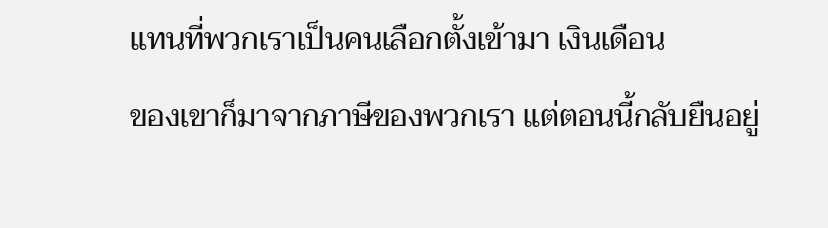แทนที่พวกเราเป็นคนเลือกตั้งเข้ามา เงินเดือน
ของเขาก็มาจากภาษีของพวกเรา แต่ตอนนี้กลับยืนอยู่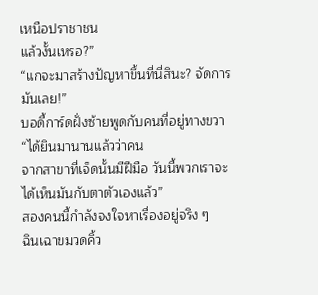เหนือปราชาชน
แล้วงั้นเหรอ?”
“แกจะมาสร้างปัญหาขึ้นที่นี่สินะ? จัดการมันเลย!”
บอดี้การ์ดฝั่งซ้ายพูดกับคนที่อยู่ทางขวา “ได้ยินมานานแล้วว่าคน
จากสาขาที่เจ็ดนั้นมีฝีมือ วันนี้พวกเราจะได้เห็นมันกับตาตัวเองแล้ว”
สองคนนี้กำลังจงใจหาเรื่องอยู่จริง ๆ
ฉินเฉาขมวดคิ้ว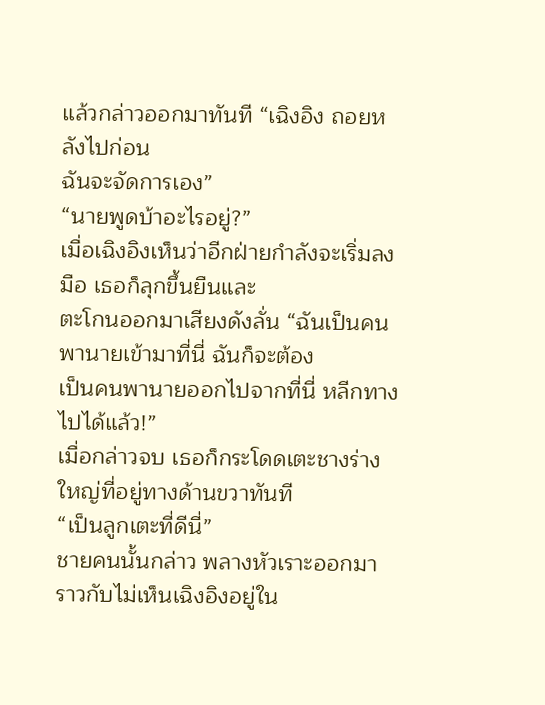แล้วกล่าวออกมาทันที “เฉิงอิง ถอยหลังไปก่อน
ฉันจะจัดการเอง”
“นายพูดบ้าอะไรอยู่?”
เมื่อเฉิงอิงเห็นว่าอีกฝ่ายกำลังจะเริ่มลงมือ เธอก็ลุกขึ้นยืนและ
ตะโกนออกมาเสียงดังลั่น “ฉันเป็นคนพานายเข้ามาที่นี่ ฉันก็จะต้อง
เป็นคนพานายออกไปจากที่นี่ หลีกทางไปได้แล้ว!”
เมื่อกล่าวจบ เธอก็กระโดดเตะชางร่างใหญ่ที่อยู่ทางด้านขวาทันที
“เป็นลูกเตะที่ดีนี่”
ชายคนนั้นกล่าว พลางหัวเราะออกมา ราวกับไม่เห็นเฉิงอิงอยู่ใน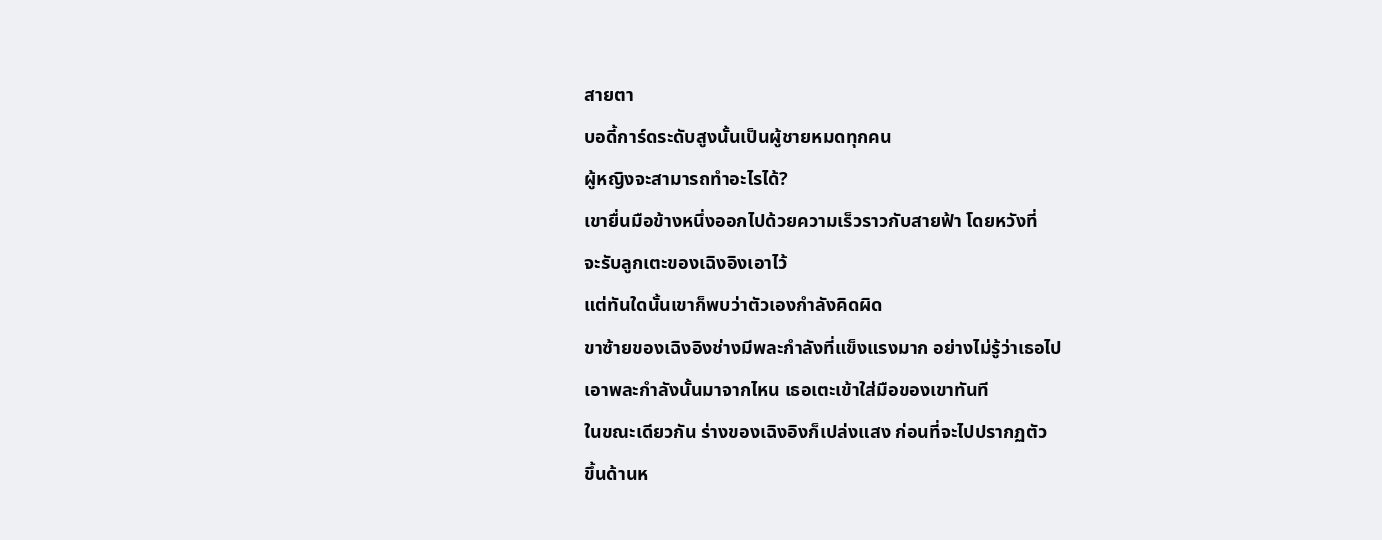สายตา
บอดี้การ์ดระดับสูงนั้นเป็นผู้ชายหมดทุกคน
ผู้หญิงจะสามารถทำอะไรได้?
เขายื่นมือข้างหนึ่งออกไปด้วยความเร็วราวกับสายฟ้า โดยหวังที่
จะรับลูกเตะของเฉิงอิงเอาไว้
แต่ทันใดนั้นเขาก็พบว่าตัวเองกำลังคิดผิด
ขาซ้ายของเฉิงอิงช่างมีพละกำลังที่แข็งแรงมาก อย่างไม่รู้ว่าเธอไป
เอาพละกำลังนั้นมาจากไหน เธอเตะเข้าใส่มือของเขาทันที
ในขณะเดียวกัน ร่างของเฉิงอิงก็เปล่งแสง ก่อนที่จะไปปรากฏตัว
ขึ้นด้านห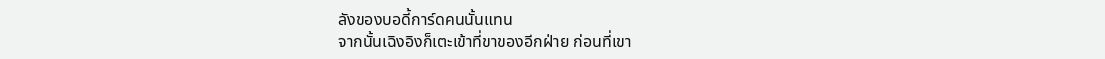ลังของบอดี้การ์ดคนนั้นแทน
จากนั้นเฉิงอิงก็เตะเข้าที่ขาของอีกฝ่าย ก่อนที่เขา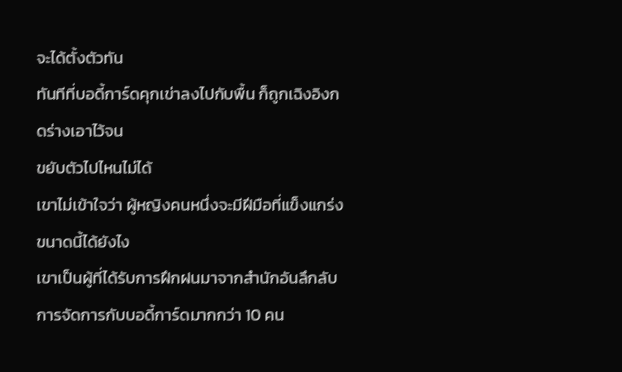จะได้ตั้งตัวทัน
ทันทีที่บอดี้การ์ดคุกเข่าลงไปกับพื้น ก็ถูกเฉิงอิงกดร่างเอาไว้จน
ขยับตัวไปไหนไม่ได้
เขาไม่เข้าใจว่า ผู้หญิงคนหนึ่งจะมีฝีมือที่แข็งแกร่งขนาดนี้ได้ยังไง
เขาเป็นผู้ที่ได้รับการฝึกฝนมาจากสำนักอันลึกลับ
การจัดการกับบอดี้การ์ดมากกว่า 10 คน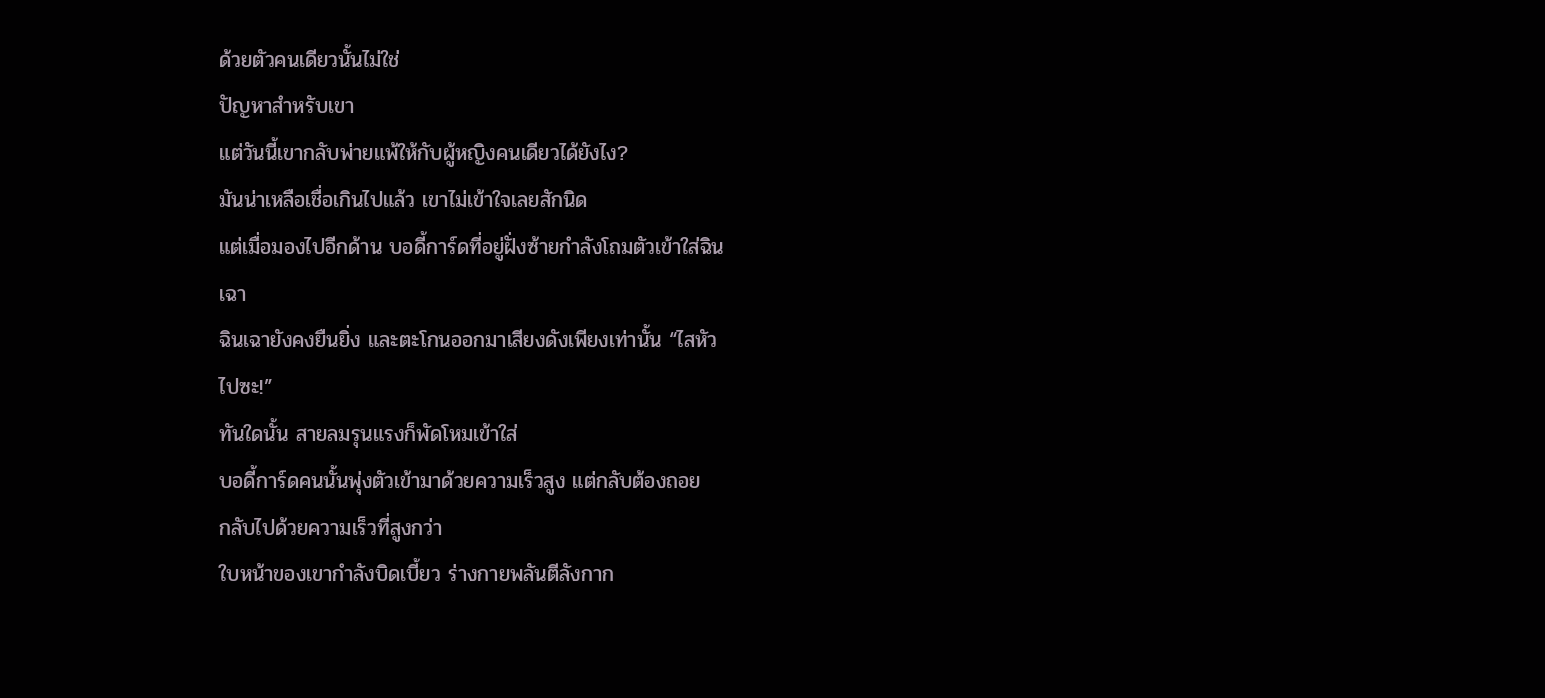ด้วยตัวคนเดียวนั้นไม่ใช่
ปัญหาสำหรับเขา
แต่วันนี้เขากลับพ่ายแพ้ให้กับผู้หญิงคนเดียวได้ยังไง?
มันน่าเหลือเชื่อเกินไปแล้ว เขาไม่เข้าใจเลยสักนิด
แต่เมื่อมองไปอีกด้าน บอดี้การ์ดที่อยู่ฝั่งซ้ายกำลังโถมตัวเข้าใส่ฉิน
เฉา
ฉินเฉายังคงยืนยิ่ง และตะโกนออกมาเสียงดังเพียงเท่านั้น “ไสหัว
ไปซะ!”
ทันใดนั้น สายลมรุนแรงก็พัดโหมเข้าใส่
บอดี้การ์ดคนนั้นพุ่งตัวเข้ามาด้วยความเร็วสูง แต่กลับต้องถอย
กลับไปด้วยความเร็วที่สูงกว่า
ใบหน้าของเขากำลังบิดเบี้ยว ร่างกายพลันตีลังกาก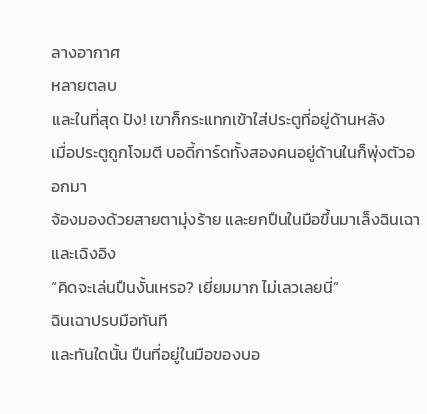ลางอากาศ
หลายตลบ
และในที่สุด ปัง! เขาก็กระแทกเข้าใส่ประตูที่อยู่ด้านหลัง
เมื่อประตูถูกโจมตี บอดี้การ์ดทั้งสองคนอยู่ด้านในก็พุ่งตัวออกมา
จ้องมองด้วยสายตามุ่งร้าย และยกปืนในมือขึ้นมาเล็งฉินเฉาและเฉิงอิง
“คิดจะเล่นปืนงั้นเหรอ? เยี่ยมมาก ไม่เลวเลยนี่”
ฉินเฉาปรบมือทันที
และทันใดนั้น ปืนที่อยู่ในมือของบอ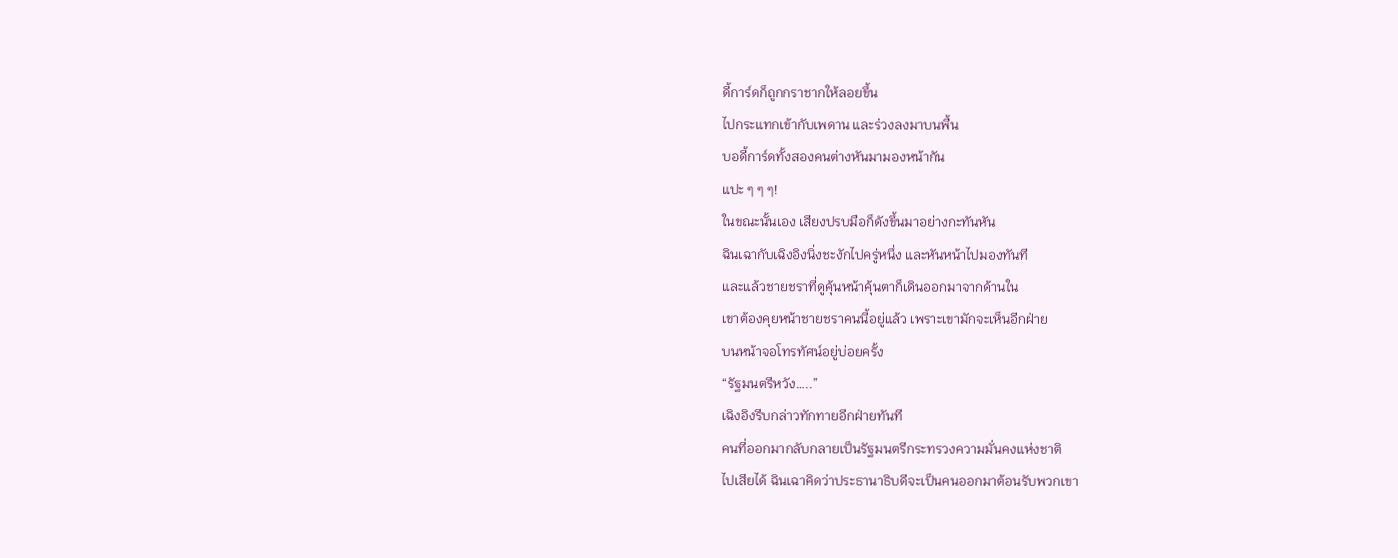ดี้การ์ดก็ถูกกราชากให้ลอยขึ้น
ไปกระแทกเข้ากับเพดาน และร่วงลงมาบนพื้น
บอดี้การ์ดทั้งสองคนต่างหันมามองหน้ากัน
แปะ ๆ ๆ ๆ!
ในขณะนั้นเอง เสียงปรบมือก็ดังขึ้นมาอย่างกะทันหัน
ฉินเฉากับเฉิงอิงนิ่งชะงักไปครู่หนึ่ง และหันหน้าไปมองทันที
และแล้วชายชราที่ดูคุ้นหน้าคุ้นตาก็เดินออกมาจากด้านใน
เขาต้องคุยหน้าชายชราคนนี้อยู่แล้ว เพราะเขามักจะเห็นอีกฝ่าย
บนหน้าจอโทรทัศน์อยู่บ่อยครั้ง
“รัฐมนตรีหวัง…..”
เฉิงอิงรีบกล่าวทักทายอีกฝ่ายทันที
คนที่ออกมากลับกลายเป็นรัฐมนตรีกระทรวงความมั่นคงแห่งชาติ
ไปเสียได้ ฉินเฉาคิดว่าประธานาธิบดีจะเป็นคนออกมาต้อนรับพวกเขา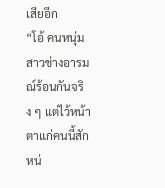เสียอีก
“โอ้ คนหนุ่มสาวช่างอารมณ์ร้อนกันจริง ๆ แต่ไว้หน้าตาแก่คนนี้สัก
หน่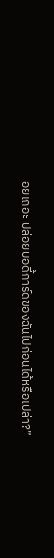อยเถอะ ปล่อยบอดี้การ์ดของฉันไปก่อนได้หรือเปล่า?”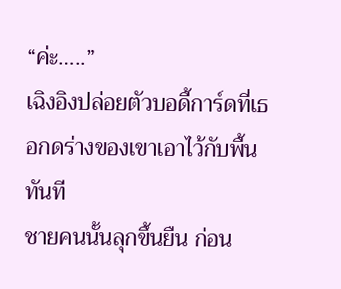“ค่ะ…..”
เฉิงอิงปล่อยตัวบอดี้การ์ดที่เธอกดร่างของเขาเอาไว้กับพื้นทันที
ชายคนนั้นลุกขึ้นยืน ก่อน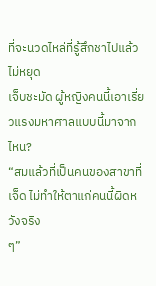ที่จะนวดไหล่ที่รู้สึกชาไปแล้วไม่หยุด
เจ็บชะมัด ผู้หญิงคนนี้เอาเรี่ยวแรงมหาศาลแบบนี้มาจากไหน?
“สมแล้วที่เป็นคนของสาขาที่เจ็ด ไม่ทำให้ตาแก่คนนี้ผิดหวังจริง
ๆ”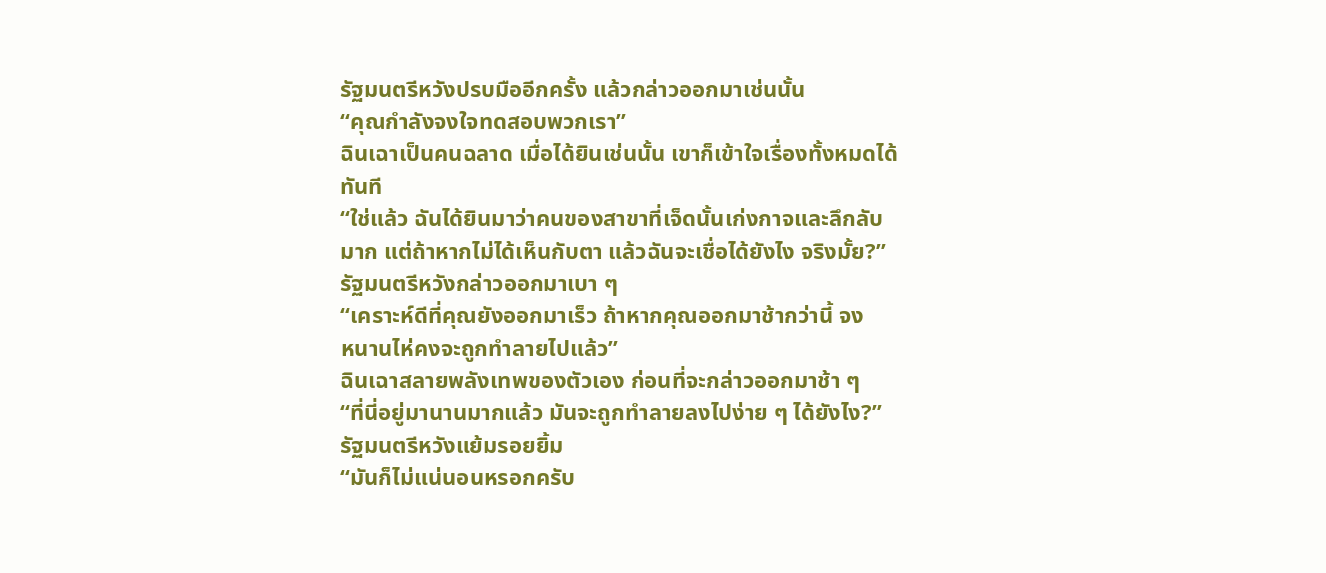รัฐมนตรีหวังปรบมืออีกครั้ง แล้วกล่าวออกมาเช่นนั้น
“คุณกำลังจงใจทดสอบพวกเรา”
ฉินเฉาเป็นคนฉลาด เมื่อได้ยินเช่นนั้น เขาก็เข้าใจเรื่องทั้งหมดได้
ทันที
“ใช่แล้ว ฉันได้ยินมาว่าคนของสาขาที่เจ็ดนั้นเก่งกาจและลึกลับ
มาก แต่ถ้าหากไม่ได้เห็นกับตา แล้วฉันจะเชื่อได้ยังไง จริงมั้ย?”
รัฐมนตรีหวังกล่าวออกมาเบา ๆ
“เคราะห์ดีที่คุณยังออกมาเร็ว ถ้าหากคุณออกมาช้ากว่านี้ จง
หนานไห่คงจะถูกทำลายไปแล้ว”
ฉินเฉาสลายพลังเทพของตัวเอง ก่อนที่จะกล่าวออกมาช้า ๆ
“ที่นี่อยู่มานานมากแล้ว มันจะถูกทำลายลงไปง่าย ๆ ได้ยังไง?”
รัฐมนตรีหวังแย้มรอยยิ้ม
“มันก็ไม่แน่นอนหรอกครับ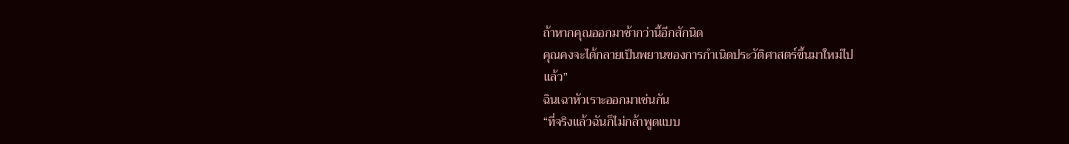ถ้าหากคุณออกมาช้ากว่านี้อีกสักนิด
คุณคงจะได้กลายเป็นพยานของการกำเนิดประวัติศาสตร์ขึ้นมาใหม่ไป
แล้ว”
ฉินเฉาหัวเราะออกมาเช่นกัน
“ที่จริงแล้วฉันก็ไม่กล้าพูดแบบ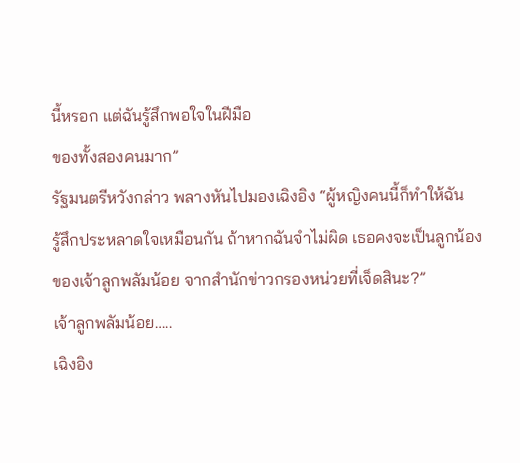นี้หรอก แต่ฉันรู้สึกพอใจในฝีมือ
ของทั้งสองคนมาก”
รัฐมนตรีหวังกล่าว พลางหันไปมองเฉิงอิง “ผู้หญิงคนนี้ก็ทำให้ฉัน
รู้สึกประหลาดใจเหมือนกัน ถ้าหากฉันจำไม่ผิด เธอคงจะเป็นลูกน้อง
ของเจ้าลูกพลัมน้อย จากสำนักข่าวกรองหน่วยที่เจ็ดสินะ?”
เจ้าลูกพลัมน้อย…..
เฉิงอิง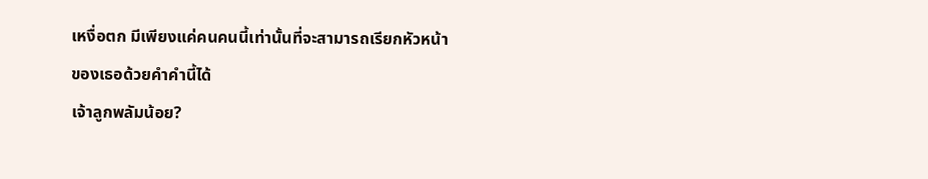เหงื่อตก มีเพียงแค่คนคนนี้เท่านั้นที่จะสามารถเรียกหัวหน้า
ของเธอด้วยคำคำนี้ได้
เจ้าลูกพลัมน้อย?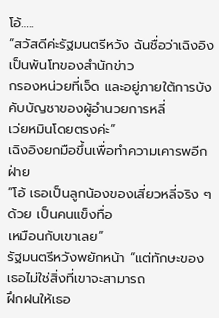โอ้…..
“สวัสดีค่ะรัฐมนตรีหวัง ฉันชื่อว่าเฉิงอิง เป็นพันโทของสำนักข่าว
กรองหน่วยที่เจ็ด และอยู่ภายใต้การบังคับบัญชาของผู้อำนวยการหลี่
เว่ยหมินโดยตรงค่ะ”
เฉิงอิงยกมือขึ้นเพื่อทำความเคารพอีกฝ่าย
“โอ้ เธอเป็นลูกน้องของเสี่ยวหลี่จริง ๆ ด้วย เป็นคนแข็งทื่อ
เหมือนกับเขาเลย”
รัฐมนตรีหวังพยักหน้า “แต่ทักษะของเธอไม่ใช่สิ่งที่เขาจะสามารถ
ฝึกฝนให้เธอ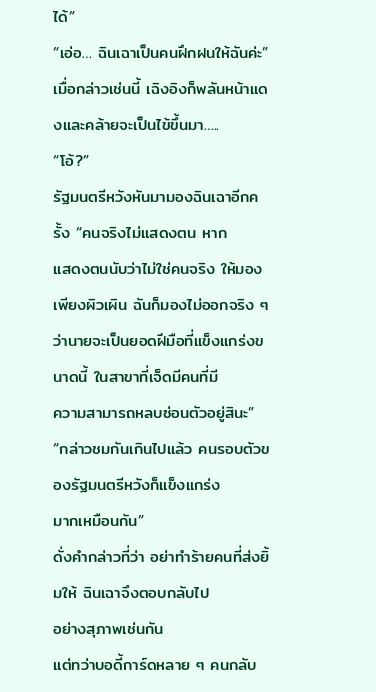ได้”
“เอ่อ… ฉินเฉาเป็นคนฝึกฝนให้ฉันค่ะ”
เมื่อกล่าวเช่นนี้ เฉิงอิงก็พลันหน้าแดงและคล้ายจะเป็นไข้ขึ้นมา…..
“โอ้?”
รัฐมนตรีหวังหันมามองฉินเฉาอีกครั้ง “คนจริงไม่แสดงตน หาก
แสดงตนนับว่าไม่ใช่คนจริง ให้มองเพียงผิวเผิน ฉันก็มองไม่ออกจริง ๆ
ว่านายจะเป็นยอดฝีมือที่แข็งแกร่งขนาดนี้ ในสาขาที่เจ็ดมีคนที่มี
ความสามารถหลบซ่อนตัวอยู่สินะ”
“กล่าวชมกันเกินไปแล้ว คนรอบตัวของรัฐมนตรีหวังก็แข็งแกร่ง
มากเหมือนกัน”
ดั่งคำกล่าวที่ว่า อย่าทำร้ายคนที่ส่งยิ้มให้ ฉินเฉาจึงตอบกลับไป
อย่างสุภาพเช่นกัน
แต่ทว่าบอดี้การ์ดหลาย ๆ คนกลับ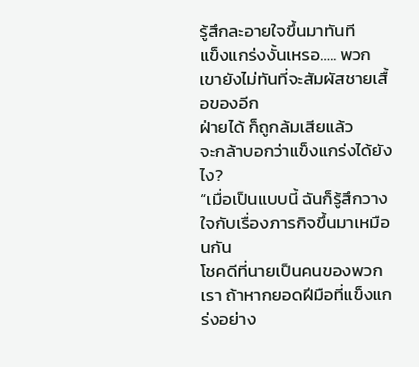รู้สึกละอายใจขึ้นมาทันที
แข็งแกร่งงั้นเหรอ….. พวกเขายังไม่ทันที่จะสัมผัสชายเสื้อของอีก
ฝ่ายได้ ก็ถูกล้มเสียแล้ว
จะกล้าบอกว่าแข็งแกร่งได้ยังไง?
“เมื่อเป็นแบบนี้ ฉันก็รู้สึกวางใจกับเรื่องภารกิจขึ้นมาเหมือนกัน
โชคดีที่นายเป็นคนของพวกเรา ถ้าหากยอดฝีมือที่แข็งแกร่งอย่าง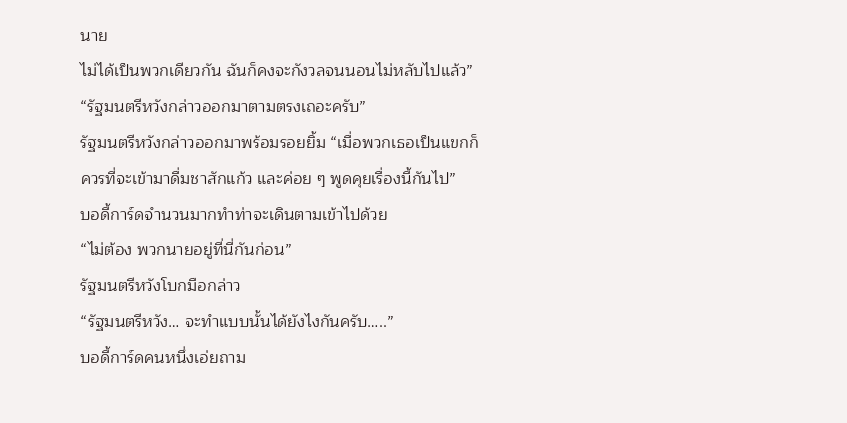นาย
ไม่ได้เป็นพวกเดียวกัน ฉันก็คงจะกังวลจนนอนไม่หลับไปแล้ว”
“รัฐมนตรีหวังกล่าวออกมาตามตรงเถอะครับ”
รัฐมนตรีหวังกล่าวออกมาพร้อมรอยยิ้ม “เมื่อพวกเธอเป็นแขกก็
ควรที่จะเข้ามาดื่มชาสักแก้ว และค่อย ๆ พูดคุยเรื่องนี้กันไป”
บอดี้การ์ดจำนวนมากทำท่าจะเดินตามเข้าไปด้วย
“ไม่ต้อง พวกนายอยู่ที่นี่กันก่อน”
รัฐมนตรีหวังโบกมือกล่าว
“รัฐมนตรีหวัง… จะทำแบบนั้นได้ยังไงกันครับ…..”
บอดี้การ์ดคนหนึ่งเอ่ยถาม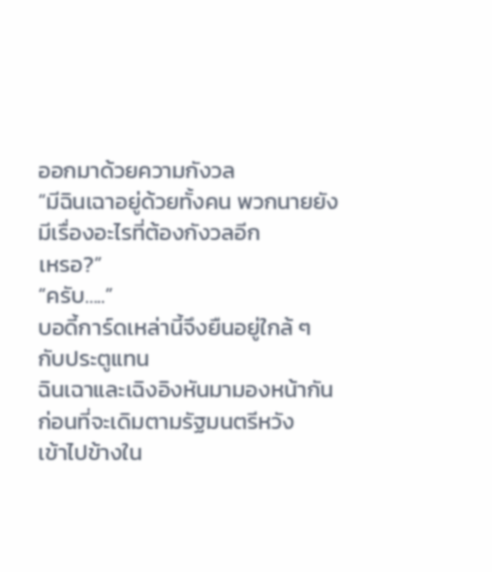ออกมาด้วยความกังวล
“มีฉินเฉาอยู่ด้วยทั้งคน พวกนายยังมีเรื่องอะไรที่ต้องกังวลอีก
เหรอ?”
“ครับ…..”
บอดี้การ์ดเหล่านี้จึงยืนอยู่ใกล้ ๆ กับประตูแทน
ฉินเฉาและเฉิงอิงหันมามองหน้ากัน ก่อนที่จะเดิมตามรัฐมนตรีหวัง
เข้าไปข้างใน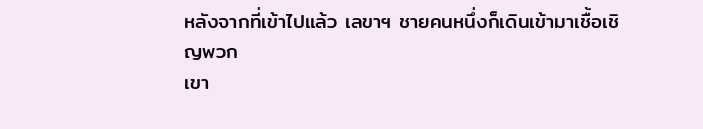หลังจากที่เข้าไปแล้ว เลขาฯ ชายคนหนึ่งก็เดินเข้ามาเชื้อเชิญพวก
เขา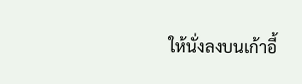ให้นั่งลงบนเก้าอี้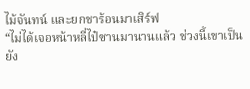ไม้จันทน์ และยกชาร้อนมาเสิร์ฟ
“ไม่ได้เจอหน้าหลี่ไป๋ซานมานานแล้ว ช่วงนี้เขาเป็นยัง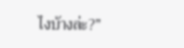ไงบ้างล่ะ?”